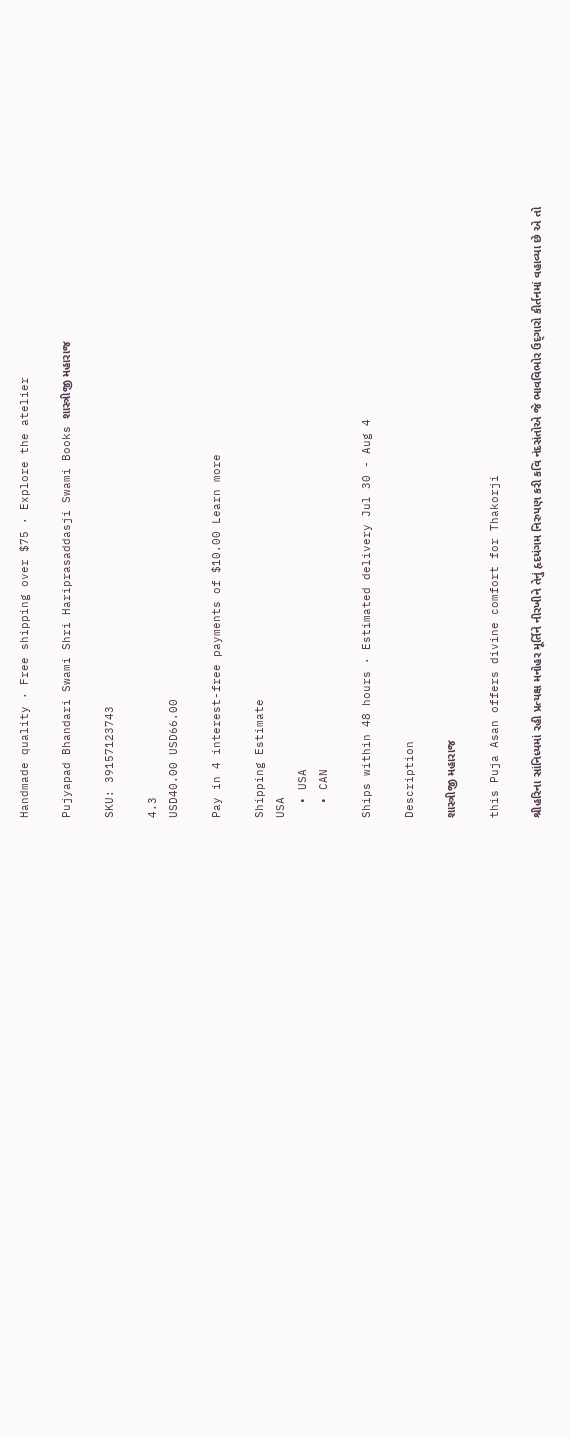Handmade quality · Free shipping over $75 · Explore the atelier

Pujyapad Bhandari Swami Shri Hariprasaddasji Swami Books શાસ્ત્રીજી મહારાજ

SKU: 39157123743

4.3
USD40.00 USD66.00

Pay in 4 interest-free payments of $10.00 Learn more

Shipping Estimate
USA
  • USA
  • CAN

Ships within 48 hours · Estimated delivery Jul 30 - Aug 4

Description

શાસ્ત્રીજી મહારાજ

this Puja Asan offers divine comfort for Thakorji

શ્રીહરિના સાંનિધ્યમાં રહી પ્રત્યક્ષ મનોહર મૂર્તિને નીરખીને તેનું હૃદયંગમ નિરુપણ કરી કવિ નંદસંતોએ જે ભાવવિભોર ઉદ્‌ગારો કીર્તનમાં વહાવ્યા છે એ તો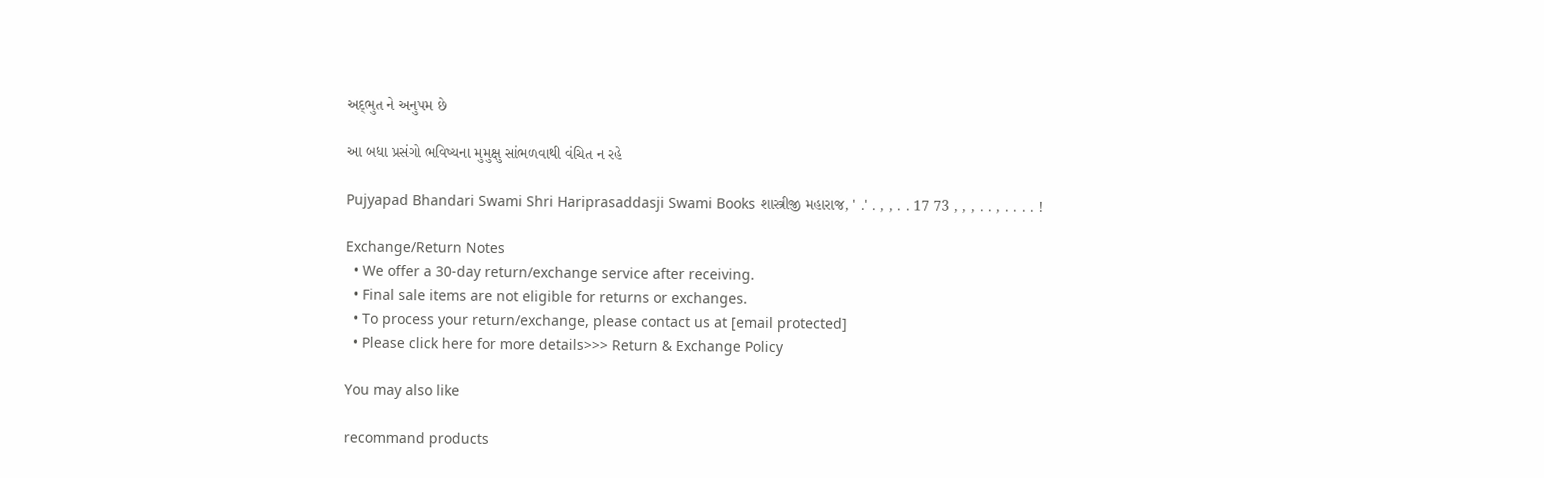અદ્‌ભુત ને અનુપમ છે

આ બધા પ્રસંગો ભવિષ્યના મુમુક્ષુ સાંભળવાથી વંચિત ન રહે

Pujyapad Bhandari Swami Shri Hariprasaddasji Swami Books શાસ્ત્રીજી મહારાજ, ' .' . , , . . 17 73 , , , . . , . . . . !

Exchange/Return Notes
  • We offer a 30-day return/exchange service after receiving.
  • Final sale items are not eligible for returns or exchanges.
  • To process your return/exchange, please contact us at [email protected]
  • Please click here for more details>>> Return & Exchange Policy

You may also like

recommand products